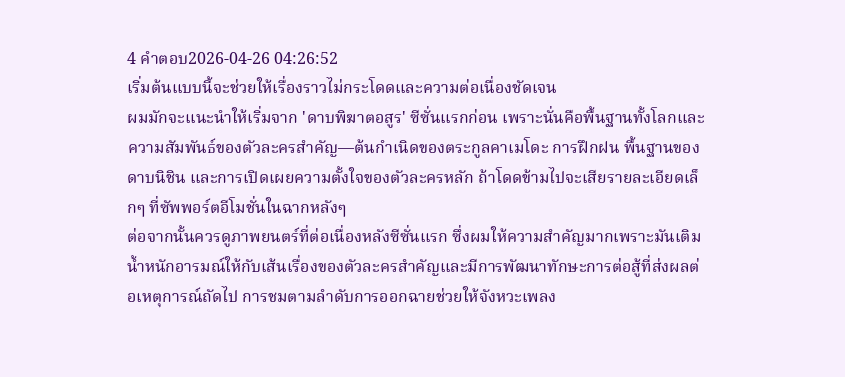4 คำตอบ2026-04-26 04:26:52
เริ่มต้นแบบนี้จะช่วยให้เรื่องราวไม่กระโดดและความต่อเนื่องชัดเจน
ผมมักจะแนะนำให้เริ่มจาก 'ดาบพิฆาตอสูร' ซีซั่นแรกก่อน เพราะนั่นคือพื้นฐานทั้งโลกและความสัมพันธ์ของตัวละครสำคัญ—ต้นกำเนิดของตระกูลคาเมโดะ การฝึกฝน พื้นฐานของดาบนิชิน และการเปิดเผยความตั้งใจของตัวละครหลัก ถ้าโดดข้ามไปจะเสียรายละเอียดเล็กๆ ที่ซัพพอร์ตอีโมชั่นในฉากหลังๆ
ต่อจากนั้นควรดูภาพยนตร์ที่ต่อเนื่องหลังซีซั่นแรก ซึ่งผมให้ความสำคัญมากเพราะมันเติมน้ำหนักอารมณ์ให้กับเส้นเรื่องของตัวละครสำคัญและมีการพัฒนาทักษะการต่อสู้ที่ส่งผลต่อเหตุการณ์ถัดไป การชมตามลำดับการออกฉายช่วยให้จังหวะเพลง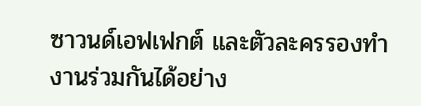ซาวนด์เอฟเฟกต์ และตัวละครรองทำงานร่วมกันได้อย่าง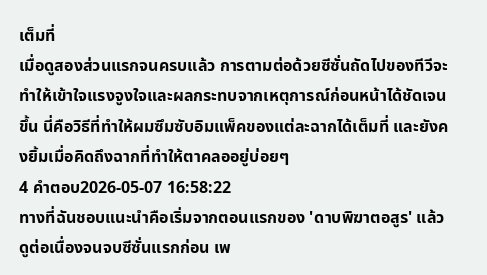เต็มที่
เมื่อดูสองส่วนแรกจนครบแล้ว การตามต่อด้วยซีซั่นถัดไปของทีวีจะทำให้เข้าใจแรงจูงใจและผลกระทบจากเหตุการณ์ก่อนหน้าได้ชัดเจนขึ้น นี่คือวิธีที่ทำให้ผมซึมซับอิมแพ็คของแต่ละฉากได้เต็มที่ และยังคงยิ้มเมื่อคิดถึงฉากที่ทำให้ตาคลออยู่บ่อยๆ
4 คำตอบ2026-05-07 16:58:22
ทางที่ฉันชอบแนะนำคือเริ่มจากตอนแรกของ 'ดาบพิฆาตอสูร' แล้วดูต่อเนื่องจนจบซีซั่นแรกก่อน เพ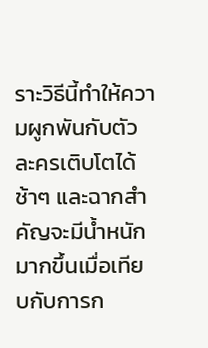ราะวิธีนี้ทำให้ความผูกพันกับตัวละครเติบโตได้ช้าๆ และฉากสำคัญจะมีน้ำหนักมากขึ้นเมื่อเทียบกับการก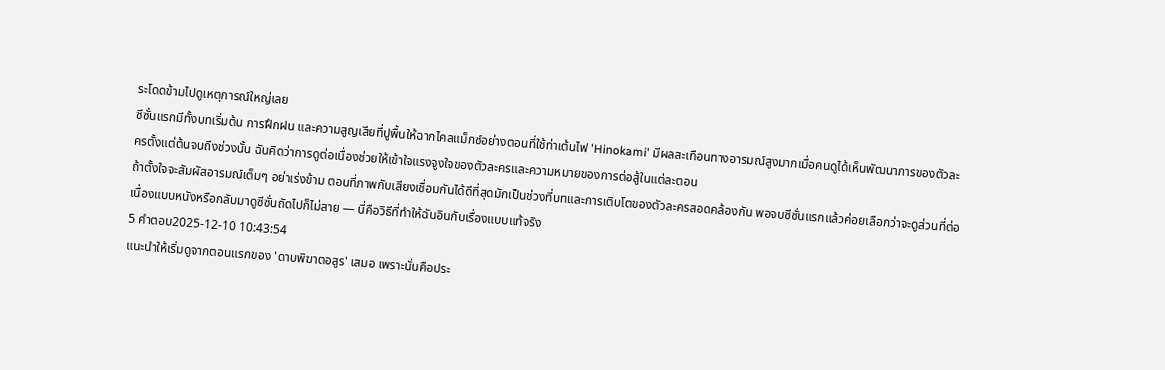ระโดดข้ามไปดูเหตุการณ์ใหญ่เลย
ซีซั่นแรกมีทั้งบทเริ่มต้น การฝึกฝน และความสูญเสียที่ปูพื้นให้ฉากไคลแม็กซ์อย่างตอนที่ใช้ท่าเต้นไฟ 'Hinokami' มีผลสะเทือนทางอารมณ์สูงมากเมื่อคนดูได้เห็นพัฒนาการของตัวละครตั้งแต่ต้นจนถึงช่วงนั้น ฉันคิดว่าการดูต่อเนื่องช่วยให้เข้าใจแรงจูงใจของตัวละครและความหมายของการต่อสู้ในแต่ละตอน
ถ้าตั้งใจจะสัมผัสอารมณ์เต็มๆ อย่าเร่งข้าม ตอนที่ภาพกับเสียงเชื่อมกันได้ดีที่สุดมักเป็นช่วงที่บทและการเติบโตของตัวละครสอดคล้องกัน พอจบซีซั่นแรกแล้วค่อยเลือกว่าจะดูส่วนที่ต่อเนื่องแบบหนังหรือกลับมาดูซีซั่นถัดไปก็ไม่สาย — นี่คือวิธีที่ทำให้ฉันอินกับเรื่องแบบแท้จริง
5 คำตอบ2025-12-10 10:43:54
แนะนำให้เริ่มดูจากตอนแรกของ 'ดาบพิฆาตอสูร' เสมอ เพราะนั่นคือประ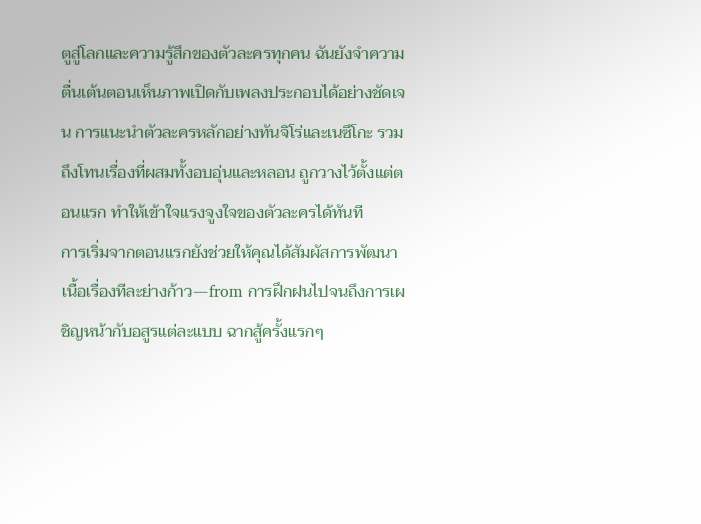ตูสู่โลกและความรู้สึกของตัวละครทุกคน ฉันยังจำความตื่นเต้นตอนเห็นภาพเปิดกับเพลงประกอบได้อย่างชัดเจน การแนะนำตัวละครหลักอย่างทันจิโร่และเนซึโกะ รวมถึงโทนเรื่องที่ผสมทั้งอบอุ่นและหลอน ถูกวางไว้ตั้งแต่ตอนแรก ทำให้เข้าใจแรงจูงใจของตัวละครได้ทันที
การเริ่มจากตอนแรกยังช่วยให้คุณได้สัมผัสการพัฒนาเนื้อเรื่องทีละย่างก้าว—from การฝึกฝนไปจนถึงการเผชิญหน้ากับอสูรแต่ละแบบ ฉากสู้ครั้งแรกๆ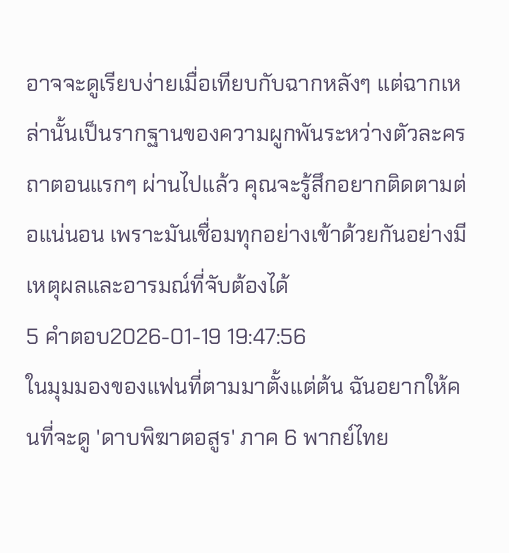อาจจะดูเรียบง่ายเมื่อเทียบกับฉากหลังๆ แต่ฉากเหล่านั้นเป็นรากฐานของความผูกพันระหว่างตัวละคร ถาตอนแรกๆ ผ่านไปแล้ว คุณจะรู้สึกอยากติดตามต่อแน่นอน เพราะมันเชื่อมทุกอย่างเข้าด้วยกันอย่างมีเหตุผลและอารมณ์ที่จับต้องได้
5 คำตอบ2026-01-19 19:47:56
ในมุมมองของแฟนที่ตามมาตั้งแต่ต้น ฉันอยากให้คนที่จะดู 'ดาบพิฆาตอสูร' ภาค 6 พากย์ไทย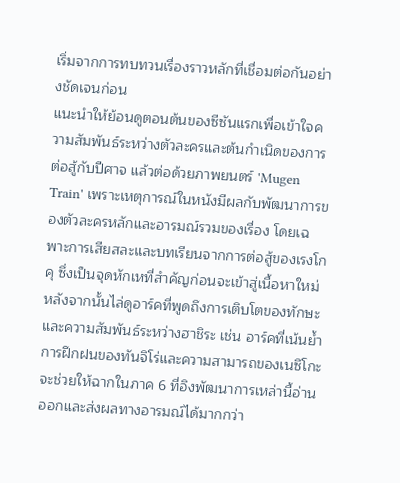เริ่มจากการทบทวนเรื่องราวหลักที่เชื่อมต่อกันอย่างชัดเจนก่อน
แนะนำให้ย้อนดูตอนต้นของซีซันแรกเพื่อเข้าใจความสัมพันธ์ระหว่างตัวละครและต้นกำเนิดของการต่อสู้กับปีศาจ แล้วต่อด้วยภาพยนตร์ 'Mugen Train' เพราะเหตุการณ์ในหนังมีผลกับพัฒนาการของตัวละครหลักและอารมณ์รวมของเรื่อง โดยเฉพาะการเสียสละและบทเรียนจากการต่อสู้ของเรงโกคุ ซึ่งเป็นจุดหักเหที่สำคัญก่อนจะเข้าสู่เนื้อหาใหม่
หลังจากนั้นไล่ดูอาร์คที่พูดถึงการเติบโตของทักษะและความสัมพันธ์ระหว่างฮาชิระ เช่น อาร์คที่เน้นย้ำการฝึกฝนของทันจิโร่และความสามารถของเนซึโกะ จะช่วยให้ฉากในภาค 6 ที่อิงพัฒนาการเหล่านี้อ่านออกและส่งผลทางอารมณ์ได้มากกว่า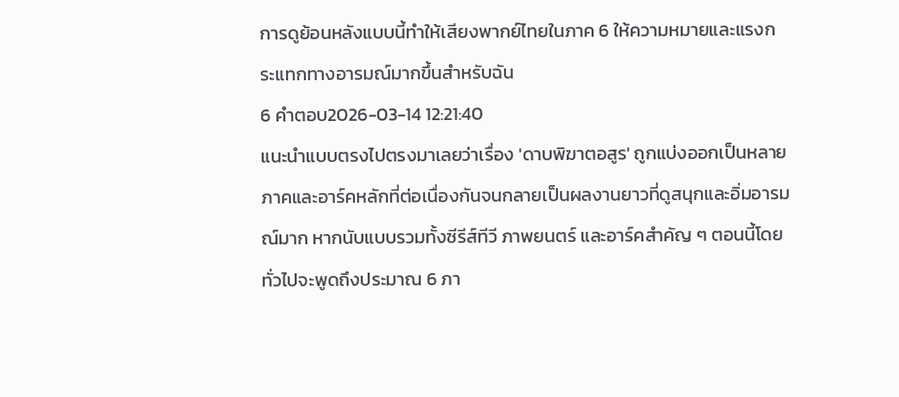การดูย้อนหลังแบบนี้ทำให้เสียงพากย์ไทยในภาค 6 ให้ความหมายและแรงกระแทกทางอารมณ์มากขึ้นสำหรับฉัน
6 คำตอบ2026-03-14 12:21:40
แนะนำแบบตรงไปตรงมาเลยว่าเรื่อง 'ดาบพิฆาตอสูร' ถูกแบ่งออกเป็นหลายภาคและอาร์คหลักที่ต่อเนื่องกันจนกลายเป็นผลงานยาวที่ดูสนุกและอิ่มอารมณ์มาก หากนับแบบรวมทั้งซีรีส์ทีวี ภาพยนตร์ และอาร์คสำคัญ ๆ ตอนนี้โดยทั่วไปจะพูดถึงประมาณ 6 ภา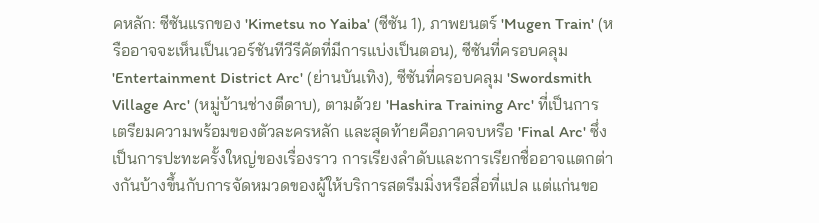คหลัก: ซีซันแรกของ 'Kimetsu no Yaiba' (ซีซัน 1), ภาพยนตร์ 'Mugen Train' (หรืออาจจะเห็นเป็นเวอร์ชันทีวีรีคัตที่มีการแบ่งเป็นตอน), ซีซันที่ครอบคลุม 'Entertainment District Arc' (ย่านบันเทิง), ซีซันที่ครอบคลุม 'Swordsmith Village Arc' (หมู่บ้านช่างตีดาบ), ตามด้วย 'Hashira Training Arc' ที่เป็นการเตรียมความพร้อมของตัวละครหลัก และสุดท้ายคือภาคจบหรือ 'Final Arc' ซึ่งเป็นการปะทะครั้งใหญ่ของเรื่องราว การเรียงลำดับและการเรียกชื่ออาจแตกต่างกันบ้างขึ้นกับการจัดหมวดของผู้ให้บริการสตรีมมิ่งหรือสื่อที่แปล แต่แก่นขอ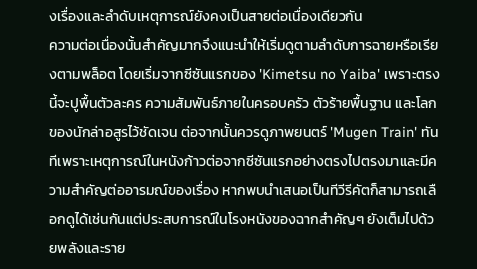งเรื่องและลำดับเหตุการณ์ยังคงเป็นสายต่อเนื่องเดียวกัน
ความต่อเนื่องนั้นสำคัญมากจึงแนะนำให้เริ่มดูตามลำดับการฉายหรือเรียงตามพล็อต โดยเริ่มจากซีซันแรกของ 'Kimetsu no Yaiba' เพราะตรงนี้จะปูพื้นตัวละคร ความสัมพันธ์ภายในครอบครัว ตัวร้ายพื้นฐาน และโลกของนักล่าอสูรไว้ชัดเจน ต่อจากนั้นควรดูภาพยนตร์ 'Mugen Train' ทันทีเพราะเหตุการณ์ในหนังก้าวต่อจากซีซันแรกอย่างตรงไปตรงมาและมีความสำคัญต่ออารมณ์ของเรื่อง หากพบนำเสนอเป็นทีวีรีคัตก็สามารถเลือกดูได้เช่นกันแต่ประสบการณ์ในโรงหนังของฉากสำคัญๆ ยังเต็มไปด้วยพลังและราย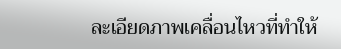ละเอียดภาพเคลื่อนไหวที่ทำให้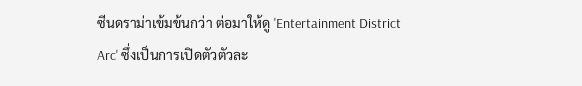ซีนดราม่าเข้มข้นกว่า ต่อมาให้ดู 'Entertainment District Arc' ซึ่งเป็นการเปิดตัวตัวละ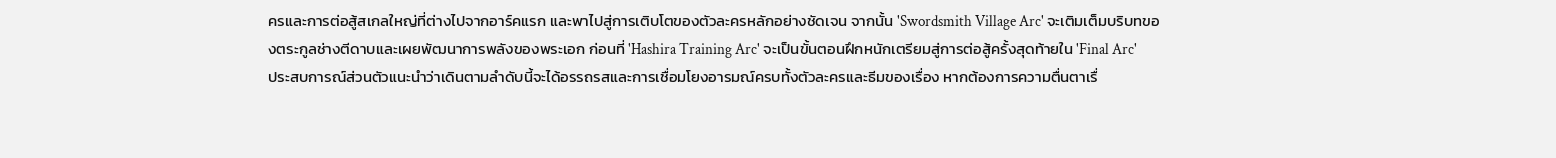ครและการต่อสู้สเกลใหญ่ที่ต่างไปจากอาร์คแรก และพาไปสู่การเติบโตของตัวละครหลักอย่างชัดเจน จากนั้น 'Swordsmith Village Arc' จะเติมเต็มบริบทของตระกูลช่างตีดาบและเผยพัฒนาการพลังของพระเอก ก่อนที่ 'Hashira Training Arc' จะเป็นขั้นตอนฝึกหนักเตรียมสู่การต่อสู้ครั้งสุดท้ายใน 'Final Arc'
ประสบการณ์ส่วนตัวแนะนำว่าเดินตามลำดับนี้จะได้อรรถรสและการเชื่อมโยงอารมณ์ครบทั้งตัวละครและธีมของเรื่อง หากต้องการความตื่นตาเรื่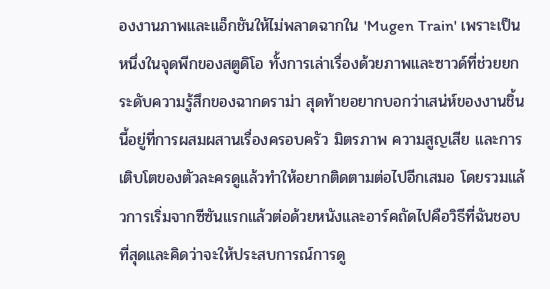องงานภาพและแอ็กชันให้ไม่พลาดฉากใน 'Mugen Train' เพราะเป็นหนึ่งในจุดพีกของสตูดิโอ ทั้งการเล่าเรื่องด้วยภาพและซาวด์ที่ช่วยยกระดับความรู้สึกของฉากดราม่า สุดท้ายอยากบอกว่าเสน่ห์ของงานชิ้นนี้อยู่ที่การผสมผสานเรื่องครอบครัว มิตรภาพ ความสูญเสีย และการเติบโตของตัวละครดูแล้วทำให้อยากติดตามต่อไปอีกเสมอ โดยรวมแล้วการเริ่มจากซีซันแรกแล้วต่อด้วยหนังและอาร์คถัดไปคือวิธีที่ฉันชอบที่สุดและคิดว่าจะให้ประสบการณ์การดู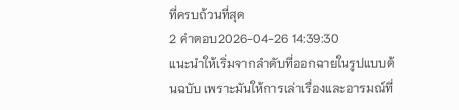ที่ครบถ้วนที่สุด
2 คำตอบ2026-04-26 14:39:30
แนะนำให้เริ่มจากลำดับที่ออกฉายในรูปแบบต้นฉบับ เพราะมันให้การเล่าเรื่องและอารมณ์ที่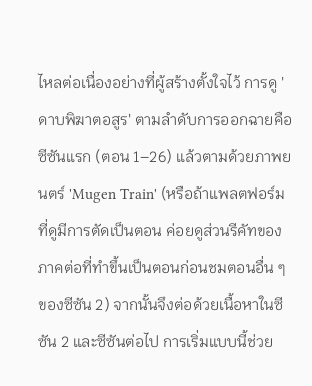ไหลต่อเนื่องอย่างที่ผู้สร้างตั้งใจไว้ การดู 'ดาบพิฆาตอสูร' ตามลำดับการออกฉายคือ ซีซันแรก (ตอน 1–26) แล้วตามด้วยภาพยนตร์ 'Mugen Train' (หรือถ้าแพลตฟอร์มที่ดูมีการตัดเป็นตอน ค่อยดูส่วนรีคัทของภาคต่อที่ทำขึ้นเป็นตอนก่อนชมตอนอื่น ๆ ของซีซัน 2) จากนั้นจึงต่อด้วยเนื้อหาในซีซัน 2 และซีซันต่อไป การเริ่มแบบนี้ช่วย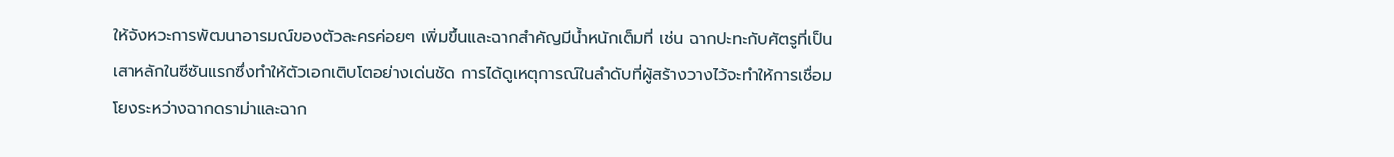ให้จังหวะการพัฒนาอารมณ์ของตัวละครค่อยๆ เพิ่มขึ้นและฉากสำคัญมีน้ำหนักเต็มที่ เช่น ฉากปะทะกับศัตรูที่เป็นเสาหลักในซีซันแรกซึ่งทำให้ตัวเอกเติบโตอย่างเด่นชัด การได้ดูเหตุการณ์ในลำดับที่ผู้สร้างวางไว้จะทำให้การเชื่อมโยงระหว่างฉากดราม่าและฉาก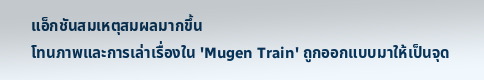แอ็กชันสมเหตุสมผลมากขึ้น
โทนภาพและการเล่าเรื่องใน 'Mugen Train' ถูกออกแบบมาให้เป็นจุด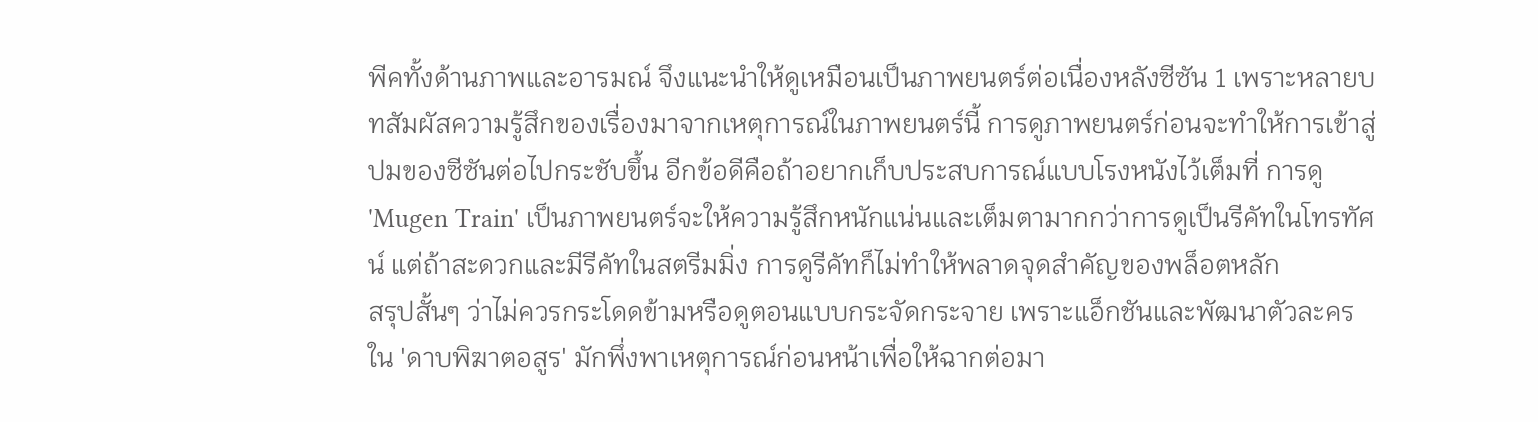พีคทั้งด้านภาพและอารมณ์ จึงแนะนำให้ดูเหมือนเป็นภาพยนตร์ต่อเนื่องหลังซีซัน 1 เพราะหลายบทสัมผัสความรู้สึกของเรื่องมาจากเหตุการณ์ในภาพยนตร์นี้ การดูภาพยนตร์ก่อนจะทำให้การเข้าสู่ปมของซีซันต่อไปกระชับขึ้น อีกข้อดีคือถ้าอยากเก็บประสบการณ์แบบโรงหนังไว้เต็มที่ การดู 'Mugen Train' เป็นภาพยนตร์จะให้ความรู้สึกหนักแน่นและเต็มตามากกว่าการดูเป็นรีคัทในโทรทัศน์ แต่ถ้าสะดวกและมีรีคัทในสตรีมมิ่ง การดูรีคัทก็ไม่ทำให้พลาดจุดสำคัญของพล็อตหลัก
สรุปสั้นๆ ว่าไม่ควรกระโดดข้ามหรือดูตอนแบบกระจัดกระจาย เพราะแอ็กชันและพัฒนาตัวละครใน 'ดาบพิฆาตอสูร' มักพึ่งพาเหตุการณ์ก่อนหน้าเพื่อให้ฉากต่อมา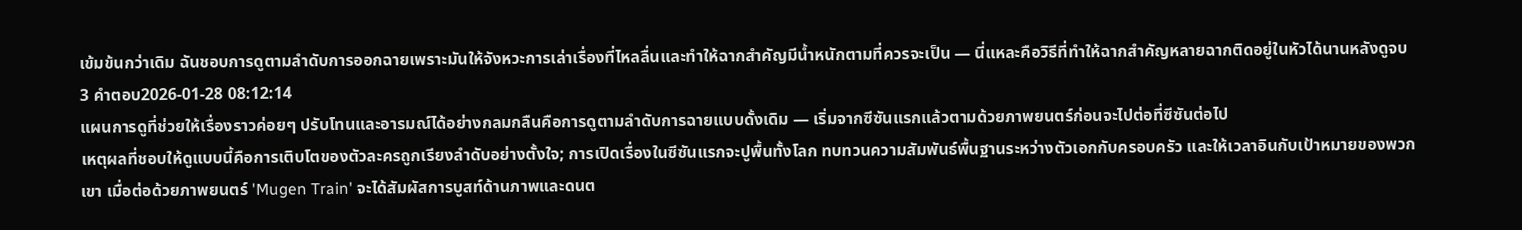เข้มข้นกว่าเดิม ฉันชอบการดูตามลำดับการออกฉายเพราะมันให้จังหวะการเล่าเรื่องที่ไหลลื่นและทำให้ฉากสำคัญมีน้ำหนักตามที่ควรจะเป็น — นี่แหละคือวิธีที่ทำให้ฉากสำคัญหลายฉากติดอยู่ในหัวได้นานหลังดูจบ
3 คำตอบ2026-01-28 08:12:14
แผนการดูที่ช่วยให้เรื่องราวค่อยๆ ปรับโทนและอารมณ์ได้อย่างกลมกลืนคือการดูตามลำดับการฉายแบบดั้งเดิม — เริ่มจากซีซันแรกแล้วตามด้วยภาพยนตร์ก่อนจะไปต่อที่ซีซันต่อไป
เหตุผลที่ชอบให้ดูแบบนี้คือการเติบโตของตัวละครถูกเรียงลำดับอย่างตั้งใจ; การเปิดเรื่องในซีซันแรกจะปูพื้นทั้งโลก ทบทวนความสัมพันธ์พื้นฐานระหว่างตัวเอกกับครอบครัว และให้เวลาอินกับเป้าหมายของพวกเขา เมื่อต่อด้วยภาพยนตร์ 'Mugen Train' จะได้สัมผัสการบูสท์ด้านภาพและดนต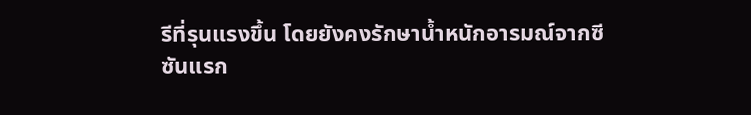รีที่รุนแรงขึ้น โดยยังคงรักษาน้ำหนักอารมณ์จากซีซันแรก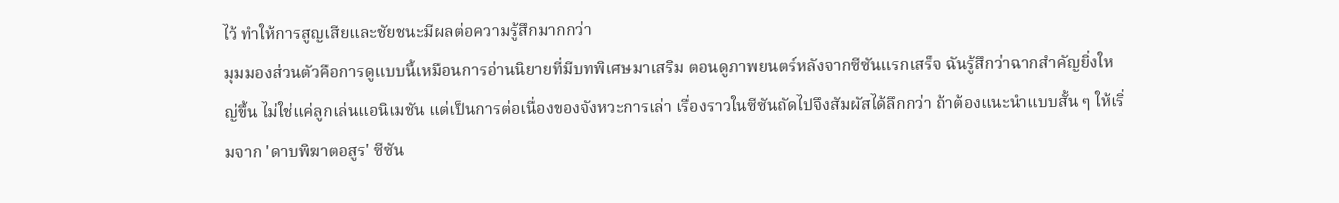ไว้ ทำให้การสูญเสียและชัยชนะมีผลต่อความรู้สึกมากกว่า
มุมมองส่วนตัวคือการดูแบบนี้เหมือนการอ่านนิยายที่มีบทพิเศษมาเสริม ตอนดูภาพยนตร์หลังจากซีซันแรกเสร็จ ฉันรู้สึกว่าฉากสำคัญยิ่งใหญ่ขึ้น ไม่ใช่แค่ลูกเล่นแอนิเมชัน แต่เป็นการต่อเนื่องของจังหวะการเล่า เรื่องราวในซีซันถัดไปจึงสัมผัสได้ลึกกว่า ถ้าต้องแนะนำแบบสั้น ๆ ให้เริ่มจาก 'ดาบพิฆาตอสูร' ซีซัน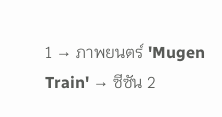1 → ภาพยนตร์ 'Mugen Train' → ซีซัน 2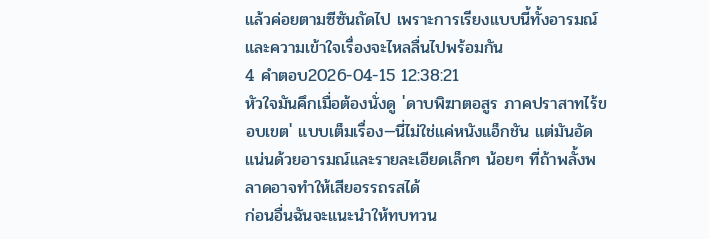แล้วค่อยตามซีซันถัดไป เพราะการเรียงแบบนี้ทั้งอารมณ์และความเข้าใจเรื่องจะไหลลื่นไปพร้อมกัน
4 คำตอบ2026-04-15 12:38:21
หัวใจมันคึกเมื่อต้องนั่งดู 'ดาบพิฆาตอสูร ภาคปราสาทไร้ขอบเขต' แบบเต็มเรื่อง—นี่ไม่ใช่แค่หนังแอ็กชัน แต่มันอัดแน่นด้วยอารมณ์และรายละเอียดเล็กๆ น้อยๆ ที่ถ้าพลั้งพลาดอาจทำให้เสียอรรถรสได้
ก่อนอื่นฉันจะแนะนำให้ทบทวน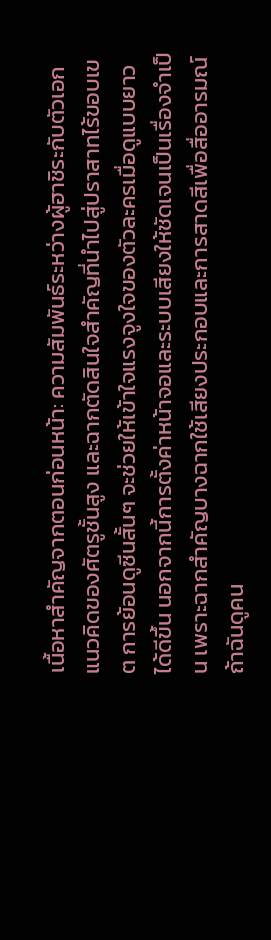เนื้อหาสำคัญจากตอนก่อนหน้า: ความสัมพันธ์ระหว่างผู้ฮาชิระกับตัวเอก แนวคิดของศัตรูชั้นสูง และฉากตัดสินใจสำคัญที่นำไปสู่ปราสาทไร้ขอบเขต การย้อนดูซีนสั้นๆ จะช่วยให้เข้าใจแรงจูงใจของตัวละครเมื่อดูแบบยาวได้ดีขึ้น นอกจากนี้การตั้งค่าหน้าจอและระบบเสียงให้ชัดเจนเป็นเรื่องจำเป็น เพราะฉากสำคัญบางฉากใช้เสียงประกอบและการสาดสีเพื่อสื่ออารมณ์ ถ้าฉันดูคน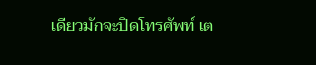เดียวมักจะปิดโทรศัพท์ เต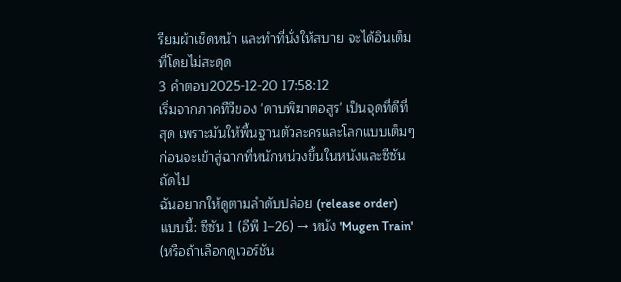รียมผ้าเช็ดหน้า และทำที่นั่งให้สบาย จะได้อินเต็มที่โดยไม่สะดุด
3 คำตอบ2025-12-20 17:58:12
เริ่มจากภาคทีวีของ 'ดาบพิฆาตอสูร' เป็นจุดที่ดีที่สุด เพราะมันให้พื้นฐานตัวละครและโลกแบบเต็มๆ ก่อนจะเข้าสู่ฉากที่หนักหน่วงขึ้นในหนังและซีซันถัดไป
ฉันอยากให้ดูตามลำดับปล่อย (release order) แบบนี้: ซีซัน 1 (อีพี 1–26) → หนัง 'Mugen Train' (หรือถ้าเลือกดูเวอร์ชัน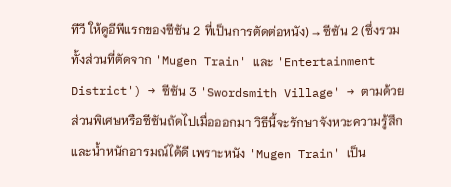ทีวี ให้ดูอีพีแรกของซีซัน 2 ที่เป็นการตัดต่อหนัง) → ซีซัน 2 (ซึ่งรวมทั้งส่วนที่ตัดจาก 'Mugen Train' และ 'Entertainment District') → ซีซัน 3 'Swordsmith Village' → ตามด้วยส่วนพิเศษหรือซีซันถัดไปเมื่อออกมา วิธีนี้จะรักษาจังหวะความรู้สึกและน้ำหนักอารมณ์ได้ดี เพราะหนัง 'Mugen Train' เป็น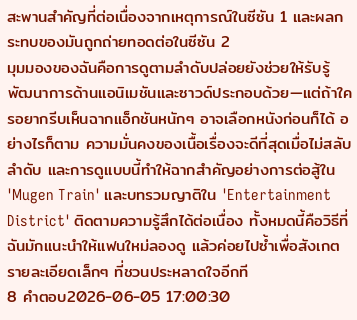สะพานสำคัญที่ต่อเนื่องจากเหตุการณ์ในซีซัน 1 และผลกระทบของมันถูกถ่ายทอดต่อในซีซัน 2
มุมมองของฉันคือการดูตามลำดับปล่อยยังช่วยให้รับรู้พัฒนาการด้านแอนิเมชันและซาวด์ประกอบด้วย—แต่ถ้าใครอยากรีบเห็นฉากแอ็กชันหนักๆ อาจเลือกหนังก่อนก็ได้ อย่างไรก็ตาม ความมั่นคงของเนื้อเรื่องจะดีที่สุดเมื่อไม่สลับลำดับ และการดูแบบนี้ทำให้ฉากสำคัญอย่างการต่อสู้ใน 'Mugen Train' และบทรวมญาติใน 'Entertainment District' ติดตามความรู้สึกได้ต่อเนื่อง ทั้งหมดนี้คือวิธีที่ฉันมักแนะนำให้แฟนใหม่ลองดู แล้วค่อยไปซ้ำเพื่อสังเกตรายละเอียดเล็กๆ ที่ชวนประหลาดใจอีกที
8 คำตอบ2026-06-05 17:00:30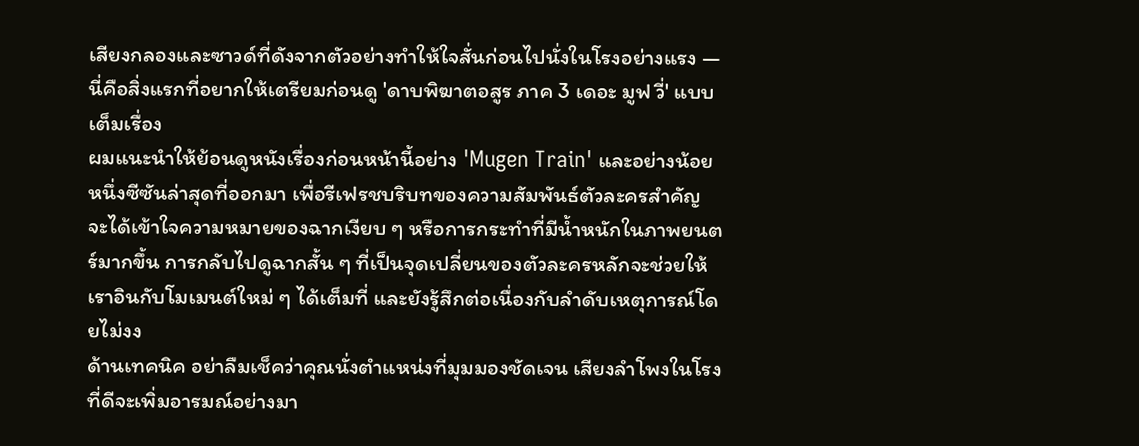เสียงกลองและซาวด์ที่ดังจากตัวอย่างทำให้ใจสั่นก่อนไปนั่งในโรงอย่างแรง — นี่คือสิ่งแรกที่อยากให้เตรียมก่อนดู 'ดาบพิฆาตอสูร ภาค 3 เดอะ มูฟ วี่' แบบเต็มเรื่อง
ผมแนะนำให้ย้อนดูหนังเรื่องก่อนหน้านี้อย่าง 'Mugen Train' และอย่างน้อยหนึ่งซีซันล่าสุดที่ออกมา เพื่อรีเฟรชบริบทของความสัมพันธ์ตัวละครสำคัญ จะได้เข้าใจความหมายของฉากเงียบ ๆ หรือการกระทำที่มีน้ำหนักในภาพยนตร์มากขึ้น การกลับไปดูฉากสั้น ๆ ที่เป็นจุดเปลี่ยนของตัวละครหลักจะช่วยให้เราอินกับโมเมนต์ใหม่ ๆ ได้เต็มที่ และยังรู้สึกต่อเนื่องกับลำดับเหตุการณ์โดยไม่งง
ด้านเทคนิค อย่าลืมเช็คว่าคุณนั่งตำแหน่งที่มุมมองชัดเจน เสียงลำโพงในโรงที่ดีจะเพิ่มอารมณ์อย่างมา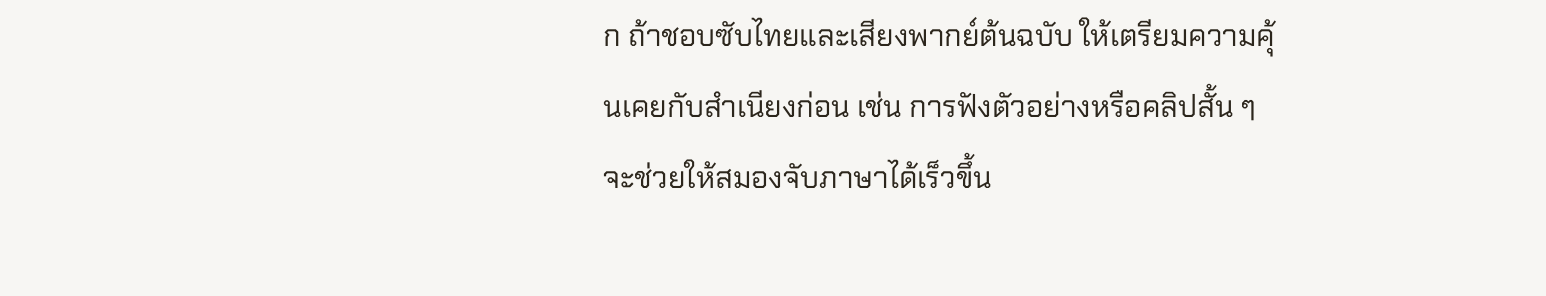ก ถ้าชอบซับไทยและเสียงพากย์ต้นฉบับ ให้เตรียมความคุ้นเคยกับสำเนียงก่อน เช่น การฟังตัวอย่างหรือคลิปสั้น ๆ จะช่วยให้สมองจับภาษาได้เร็วขึ้น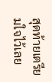สุดท้ายเตรียมใจไว้เลย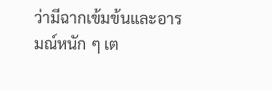ว่ามีฉากเข้มข้นและอารมณ์หนัก ๆ เต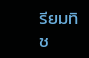รียมทิช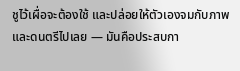ชูไว้เผื่อจะต้องใช้ และปล่อยให้ตัวเองจมกับภาพและดนตรีไปเลย — มันคือประสบกา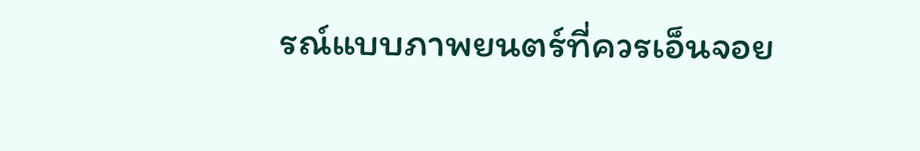รณ์แบบภาพยนตร์ที่ควรเอ็นจอย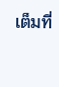เต็มที่